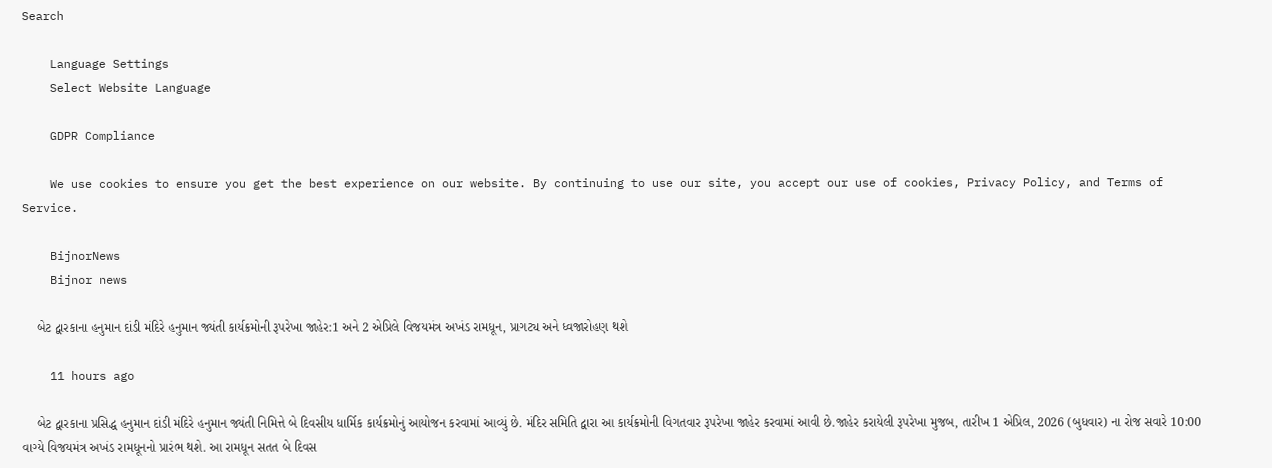Search

    Language Settings
    Select Website Language

    GDPR Compliance

    We use cookies to ensure you get the best experience on our website. By continuing to use our site, you accept our use of cookies, Privacy Policy, and Terms of Service.

    BijnorNews
    Bijnor news

    બેટ દ્વારકાના હનુમાન દાંડી મંદિરે હનુમાન જ્યંતી કાર્યક્રમોની રૂપરેખા જાહેર:1 અને 2 એપ્રિલે વિજયમંત્ર અખંડ રામધૂન, પ્રાગટ્ય અને ધ્વજારોહણ થશે

    11 hours ago

    બેટ દ્વારકાના પ્રસિદ્ધ હનુમાન દાંડી મંદિરે હનુમાન જ્યંતી નિમિત્તે બે દિવસીય ધાર્મિક કાર્યક્રમોનું આયોજન કરવામાં આવ્યું છે. મંદિર સમિતિ દ્વારા આ કાર્યક્રમોની વિગતવાર રૂપરેખા જાહેર કરવામાં આવી છે.જાહેર કરાયેલી રૂપરેખા મુજબ, તારીખ 1 એપ્રિલ, 2026 (બુધવાર) ના રોજ સવારે 10:00 વાગ્યે વિજયમંત્ર અખંડ રામધૂનનો પ્રારંભ થશે. આ રામધૂન સતત બે દિવસ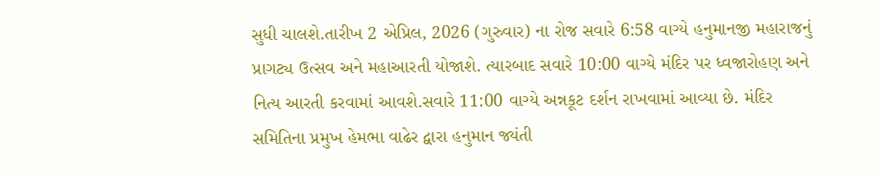સુધી ચાલશે.તારીખ 2 એપ્રિલ, 2026 (ગુરુવાર) ના રોજ સવારે 6:58 વાગ્યે હનુમાનજી મહારાજનું પ્રાગટ્ય ઉત્સવ અને મહાઆરતી યોજાશે. ત્યારબાદ સવારે 10:00 વાગ્યે મંદિર પર ધ્વજારોહણ અને નિત્ય આરતી કરવામાં આવશે.સવારે 11:00 વાગ્યે અન્નકૂટ દર્શન રાખવામાં આવ્યા છે. મંદિર સમિતિના પ્રમુખ હેમભા વાઢેર દ્વારા હનુમાન જ્યંતી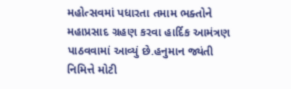મહોત્સવમાં પધારતા તમામ ભક્તોને મહાપ્રસાદ ગ્રહણ કરવા હાર્દિક આમંત્રણ પાઠવવામાં આવ્યું છે.હનુમાન જ્યંતી નિમિત્તે મોટી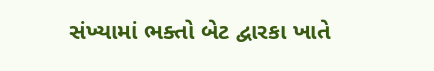સંખ્યામાં ભક્તો બેટ દ્વારકા ખાતે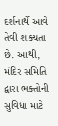દર્શનાર્થે આવે તેવી શક્યતા છે. આથી, મંદિર સમિતિ દ્વારા ભક્તોની સુવિધા માટે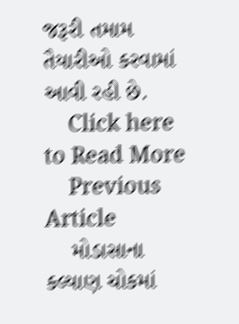જરૂરી તમામ તૈયારીઓ કરવામાં આવી રહી છે.
    Click here to Read More
    Previous Article
    મોડાસાના કલ્યાણ ચોકમાં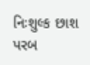નિઃશુલ્ક છાશ પરબ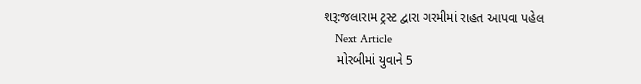શરૂ:જલારામ ટ્રસ્ટ દ્વારા ગરમીમાં રાહત આપવા પહેલ
    Next Article
    મોરબીમાં યુવાને 5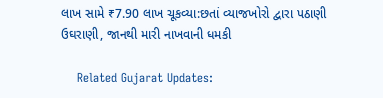લાખ સામે ₹7.90 લાખ ચૂકવ્યા:છતાં વ્યાજખોરો દ્વારા પઠાણી ઉઘરાણી, જાનથી મારી નાખવાની ધમકી

    Related Gujarat Updates: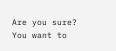Are you sure? You want to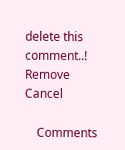delete this comment..! Remove Cancel

    Comments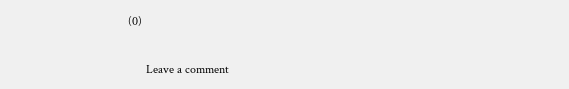(0)

      Leave a comment